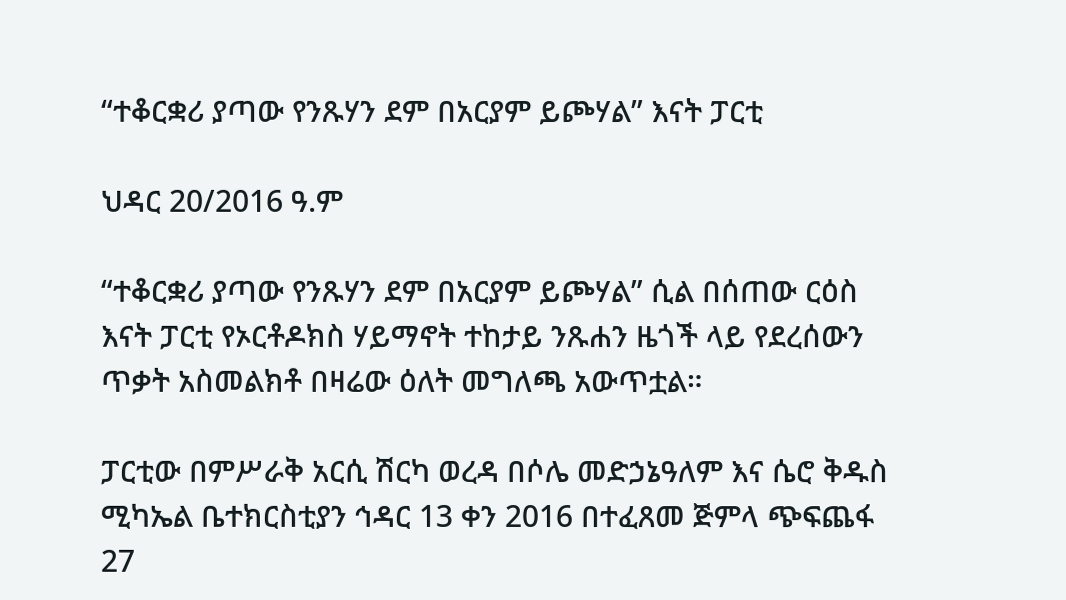“ተቆርቋሪ ያጣው የንጹሃን ደም በአርያም ይጮሃል” እናት ፓርቲ

ህዳር 20/2016 ዓ.ም

“ተቆርቋሪ ያጣው የንጹሃን ደም በአርያም ይጮሃል” ሲል በሰጠው ርዕስ እናት ፓርቲ የኦርቶዶክስ ሃይማኖት ተከታይ ንጹሐን ዜጎች ላይ የደረሰውን ጥቃት አስመልክቶ በዛሬው ዕለት መግለጫ አውጥቷል።

ፓርቲው በምሥራቅ አርሲ ሽርካ ወረዳ በሶሌ መድኃኔዓለም እና ሴሮ ቅዱስ ሚካኤል ቤተክርስቲያን ኅዳር 13 ቀን 2016 በተፈጸመ ጅምላ ጭፍጨፋ 27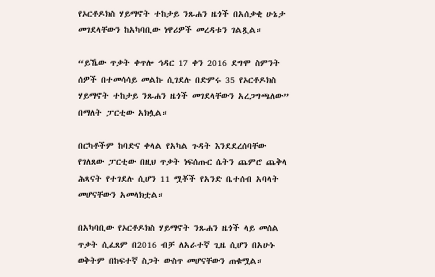የኦርቶዶክስ ሃይማኖት ተከታይ ንጹሐን ዜጎች በአሰቃቂ ሁኔታ መገደላቸውን ከአካባቢው ነዋሪዎች መረዳቱን ገልጿል።

“ይኼው ጥቃት ቀጥሎ ኅዳር 17 ቀን 2016 ደግሞ ስምንት ሰዎች በተመሳሳይ መልኩ ሲገደሉ በድምሩ 35 የኦርቶዶክስ ሃይማኖት ተከታይ ንጹሐን ዜጎች መገደላቸውን አረጋግጫለው” በማለት ፓርቲው አክሏል።

በርካቶችም ከባድና ቀላል የአካል ጉዳት እንደደረሰባቸው የገለጸው ፓርቲው በዚህ ጥቃት ነፍሰጡር ሴትን ጨምሮ ጨቅላ ሕጻናት የተገደሉ ሲሆን 11 ሟቾች የአንድ ቤተሰብ አባላት መሆናቸውን አመላክቷል።

በአካባቢው የኦርቶዶክስ ሃይማኖት ንጹሐን ዜጎች ላይ መሰል ጥቃት ሲፈጸም በ2016 ብቻ ለአራተኛ ጊዜ ሲሆን በአሁኑ ወቅትም በከፍተኛ ስጋት ውስጥ መሆናቸውን ጠቁሟል።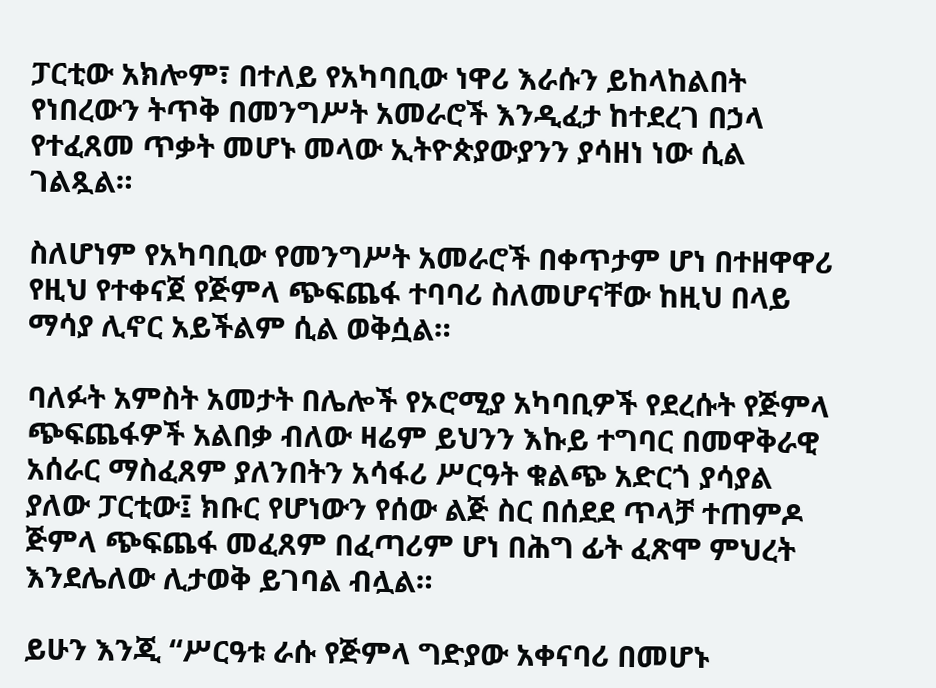ፓርቲው አክሎም፣ በተለይ የአካባቢው ነዋሪ እራሱን ይከላከልበት የነበረውን ትጥቅ በመንግሥት አመራሮች እንዲፈታ ከተደረገ በኃላ የተፈጸመ ጥቃት መሆኑ መላው ኢትዮጵያውያንን ያሳዘነ ነው ሲል ገልጿል።

ስለሆነም የአካባቢው የመንግሥት አመራሮች በቀጥታም ሆነ በተዘዋዋሪ የዚህ የተቀናጀ የጅምላ ጭፍጨፋ ተባባሪ ስለመሆናቸው ከዚህ በላይ ማሳያ ሊኖር አይችልም ሲል ወቅሷል።

ባለፉት አምስት አመታት በሌሎች የኦሮሚያ አካባቢዎች የደረሱት የጅምላ ጭፍጨፋዎች አልበቃ ብለው ዛሬም ይህንን እኩይ ተግባር በመዋቅራዊ አሰራር ማስፈጸም ያለንበትን አሳፋሪ ሥርዓት ቁልጭ አድርጎ ያሳያል ያለው ፓርቲው፤ ክቡር የሆነውን የሰው ልጅ ስር በሰደደ ጥላቻ ተጠምዶ ጅምላ ጭፍጨፋ መፈጸም በፈጣሪም ሆነ በሕግ ፊት ፈጽሞ ምህረት እንደሌለው ሊታወቅ ይገባል ብሏል።

ይሁን እንጂ “ሥርዓቱ ራሱ የጅምላ ግድያው አቀናባሪ በመሆኑ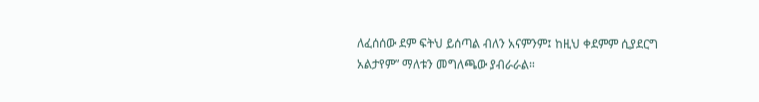ለፈሰሰው ደም ፍትህ ይሰጣል ብለን አናምንም፤ ከዚህ ቀደምም ሲያደርግ አልታየም” ማለቱን መግለጫው ያብራራል።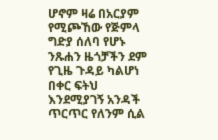ሆኖም ዛሬ በአርያም የሚጮኸው የጅምላ ግድያ ሰለባ የሆኑ ንጹሐን ዜጎቻችን ደም የጊዜ ጉዳይ ካልሆነ በቀር ፍትህ እንደሚያገኝ አንዳች ጥርጥር የለንም ሲል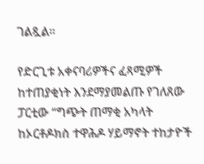ገልጿል።

የድርጊቱ አቀናባሪዎችና ፈጻሚዎች ከተጠያቂነት እንደማያመልጡ የገለጸው ፓርቲው “ግጭት ጠማቂ አካላት ከኦርቶዶክስ ተዋሕዶ ሃይማኖት ተከታዮች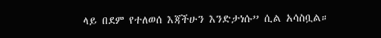ላይ በደም የተለወሰ እጃችሁን እንድታነሱ” ሲል አሳስቧል።